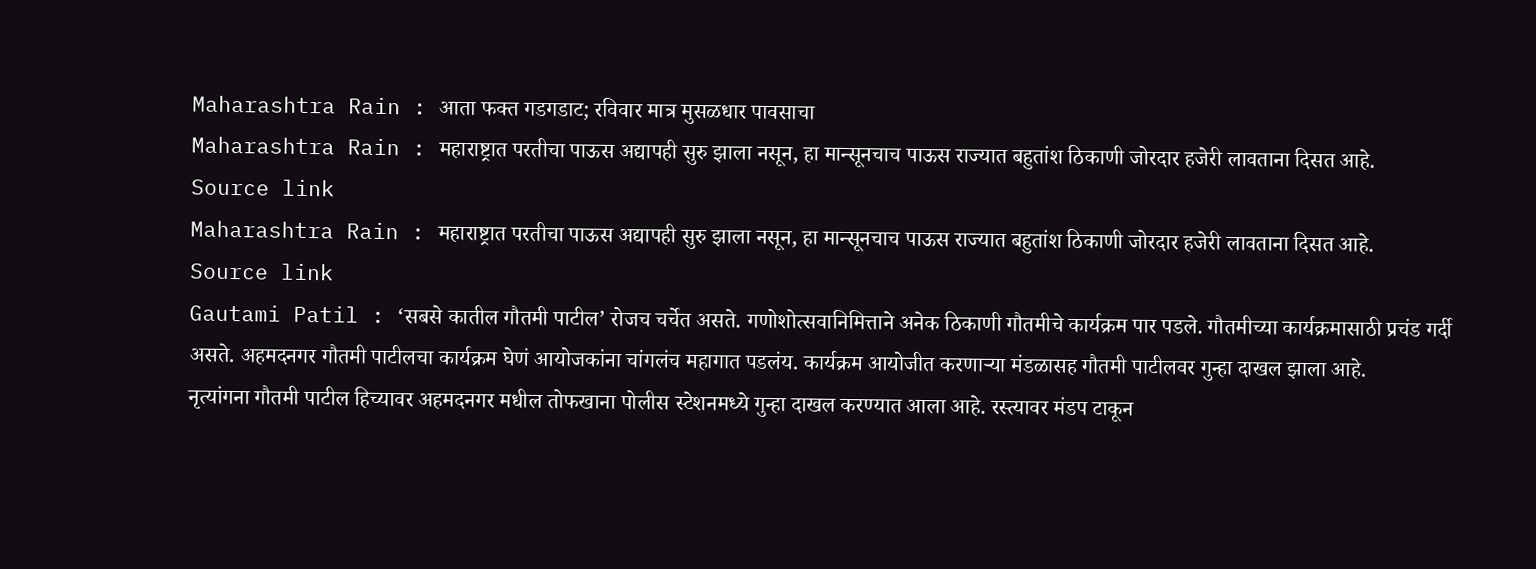Maharashtra Rain : आता फक्त गडगडाट; रविवार मात्र मुसळधार पावसाचा
Maharashtra Rain : महाराष्ट्रात परतीचा पाऊस अद्यापही सुरु झाला नसून, हा मान्सूनचाच पाऊस राज्यात बहुतांश ठिकाणी जोरदार हजेरी लावताना दिसत आहे.
Source link
Maharashtra Rain : महाराष्ट्रात परतीचा पाऊस अद्यापही सुरु झाला नसून, हा मान्सूनचाच पाऊस राज्यात बहुतांश ठिकाणी जोरदार हजेरी लावताना दिसत आहे.
Source link
Gautami Patil : ‘सबसे कातील गौतमी पाटील’ रोजच चर्चेत असते. गणोशोत्सवानिमित्ताने अनेक ठिकाणी गौतमीचे कार्यक्रम पार पडले. गौतमीच्या कार्यक्रमासाठी प्रचंड गर्दी असते. अहमदनगर गौतमी पाटीलचा कार्यक्रम घेणं आयोजकांना चांगलंच महागात पडलंय. कार्यक्रम आयोजीत करणाऱ्या मंडळासह गौतमी पाटीलवर गुन्हा दाखल झाला आहे.
नृत्यांगना गौतमी पाटील हिच्यावर अहमदनगर मधील तोफखाना पोलीस स्टेशनमध्ये गुन्हा दाखल करण्यात आला आहे. रस्त्यावर मंडप टाकून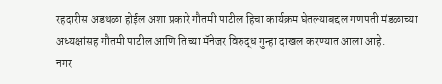रहदारीस अडथळा होईल अशा प्रकारे गौतमी पाटील हिचा कार्यक्रम घेतल्याबद्दल गणपती मंडळाच्या अध्यक्षांसह गौतमी पाटील आणि तिच्या मॅनेजर विरुद्ध गुन्हा दाखल करण्यात आला आहे.
नगर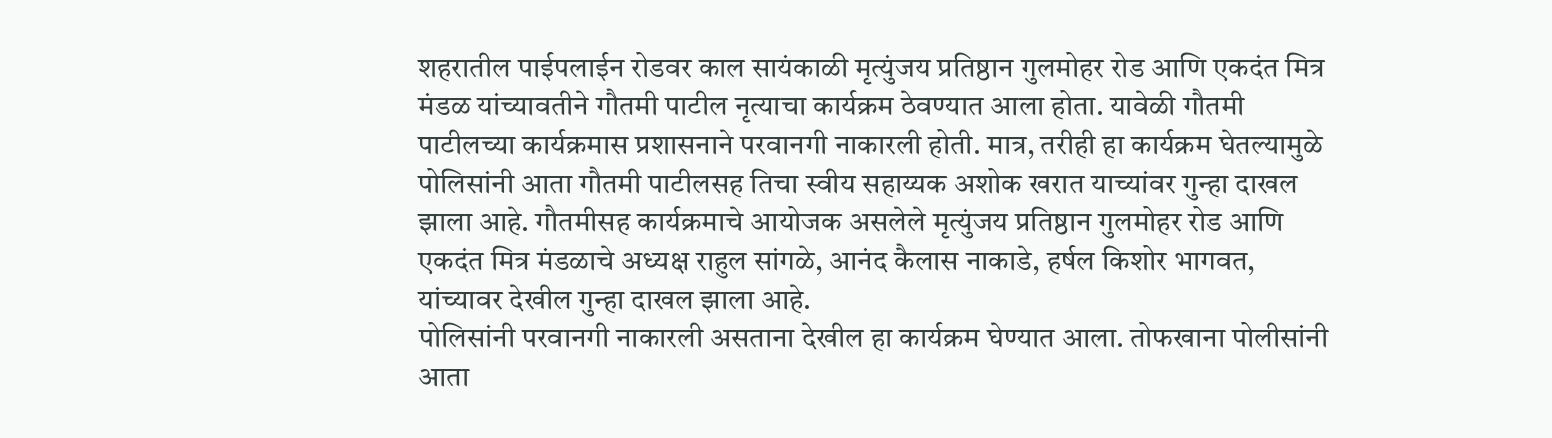शहरातील पाईपलाईन रोडवर काल सायंकाळी मृत्युंजय प्रतिष्ठान गुलमोहर रोड आणि एकदंत मित्र मंडळ यांच्यावतीने गौतमी पाटील नृत्याचा कार्यक्रम ठेवण्यात आला होता. यावेळी गौतमी पाटीलच्या कार्यक्रमास प्रशासनाने परवानगी नाकारली होती. मात्र, तरीही हा कार्यक्रम घेतल्यामुळे पोलिसांनी आता गौतमी पाटीलसह तिचा स्वीय सहाय्यक अशोक खरात याच्यांवर गुन्हा दाखल झाला आहे. गौतमीसह कार्यक्रमाचे आयोजक असलेले मृत्युंजय प्रतिष्ठान गुलमोहर रोड आणि एकदंत मित्र मंडळाचे अध्यक्ष राहुल सांगळे, आनंद कैलास नाकाडे, हर्षल किशोर भागवत, यांच्यावर देखील गुन्हा दाखल झाला आहे.
पोलिसांनी परवानगी नाकारली असताना देखील हा कार्यक्रम घेण्यात आला. तोफखाना पोलीसांनी आता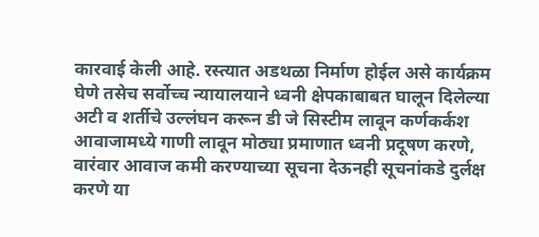कारवाई केली आहे. रस्त्यात अडथळा निर्माण होईल असे कार्यक्रम घेणे तसेच सर्वोच्च न्यायालयाने ध्वनी क्षेपकाबाबत घालून दिलेल्या अटी व शर्तीचे उल्लंघन करून डी जे सिस्टीम लावून कर्णकर्कश आवाजामध्ये गाणी लावून मोठ्या प्रमाणात ध्वनी प्रदूषण करणे, वारंवार आवाज कमी करण्याच्या सूचना देऊनही सूचनांकडे दुर्लक्ष करणे या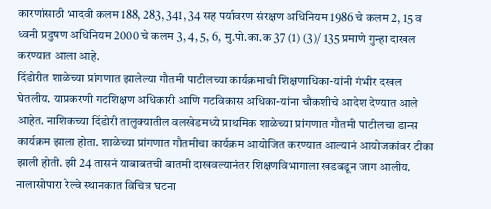कारणांसाठी भादवी कलम 188, 283, 341, 34 सह पर्यावरण संरक्षण अधिनियम 1986 चे कलम 2, 15 व ध्वनी प्रदुषण अधिनियम 2000 चे कलम 3, 4, 5, 6, मु.पो.का.क 37 (1) (3)/ 135 प्रमाणे गुन्हा दाखल करण्यात आला आहे.
दिंडोरीत शाळेच्या प्रांगणात झालेल्या गौतमी पाटीलच्या कार्यक्रमाची शिक्षणाधिका-यांनी गंभीर दखल घेतलीय. याप्रकरणी गटशिक्षण अधिकारी आणि गटविकास अधिका-यांना चौकशीचे आदेश देण्यात आले आहेत. नाशिकच्या दिंडोरी तालुक्यातील वलखेडमध्ये प्राथमिक शाळेच्या प्रांगणात गौतमी पाटीलचा डान्स कार्यक्रम झाला होता. शाळेच्या प्रांगणात गौतमीचा कार्यक्रम आयोजित करण्यात आल्यानं आयोजकांवर टीका झाली होती. झी 24 तासनं याबाबतची बातमी दाखवल्यानंतर शिक्षणविभागाला खडबडून जाग आलीय.
नालासोपारा रेल्वे स्थानकात विचित्र घटना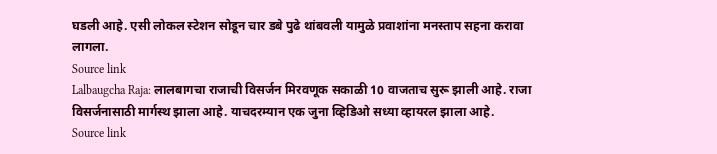घडली आहे. एसी लोकल स्टेशन सोडून चार डबे पुढे थांबवली यामुळे प्रवाशांना मनस्ताप सहना करावा लागला.
Source link
Lalbaugcha Raja: लालबागचा राजाची विसर्जन मिरवणूक सकाळी 10 वाजताच सुरू झाली आहे. राजा विसर्जनासाठी मार्गस्थ झाला आहे. याचदरम्यान एक जुना व्हिडिओ सध्या व्हायरल झाला आहे.
Source link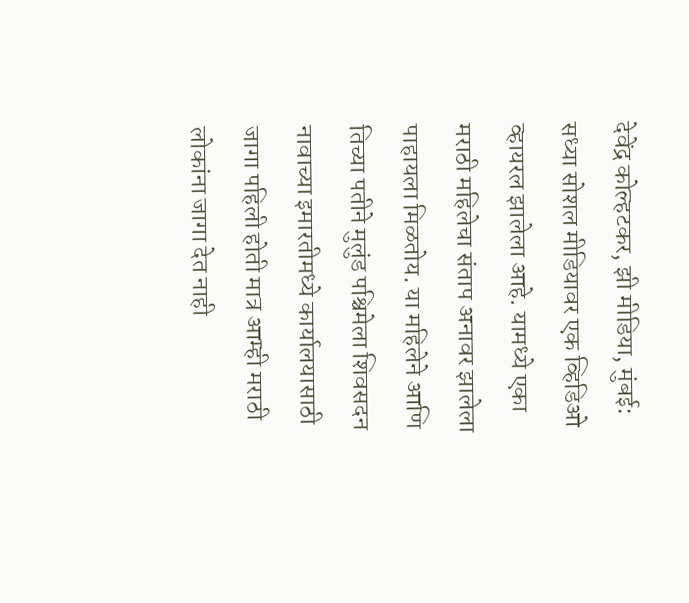देवेंद्र कोल्हटकर, झी मीडिया, मुंबई: सध्या सोशल मीडियावर एक व्हिडिओ व्हायरल झालेला आहे. यामध्ये एका मराठी महिलेचा संताप अनावर झालेला पाहायला मिळतोय. या महिलेने आणि तिच्या पतीने मुलुंड पश्चिमेला शिवसदन नावाच्या इमारतीमध्ये कार्यालयासाठी जागा पहिली होती मात्र आम्ही मराठी लोकांना जागा देत नाही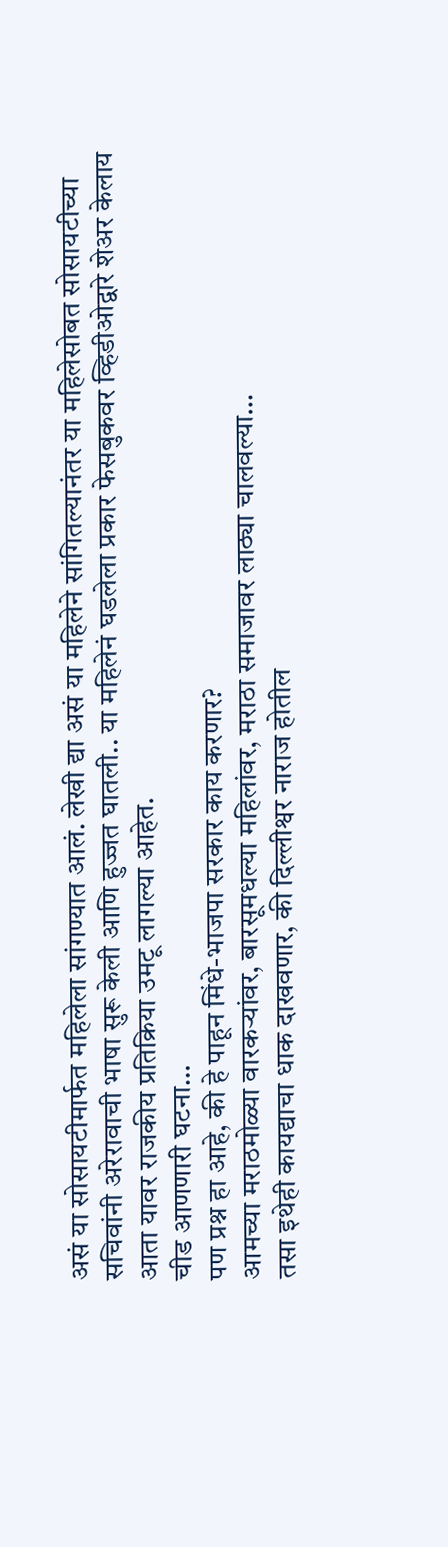असं या सोसायटीमार्फत महिलेला सांगण्यात आलं. लेखी द्या असं या महिलेने सांगितल्यानंतर या महिलेसोबत सोसायटीच्या सचिवांनी अरेरावाची भाषा सुरू केली आणि हुज्जत घातली.. या महिलेनं घडलेला प्रकार फेसबुकवर व्हिडीओद्वारे शेअर केलाय आता यावर राजकीय प्रतिक्रिया उमटू लागल्या आहेत.
चीड आणणारी घटना…
पण प्रश्न हा आहे, की हे पाहून मिंधे-भाजपा सरकार काय करणार?
आमच्या मराठमोळ्या वारकऱ्यांवर, बारसूमधल्या महिलांवर, मराठा समाजावर लाठ्या चालवल्या…
तसा इथेही कायद्याचा धाक दाखवणार, की दिल्लीश्वर नाराज होतील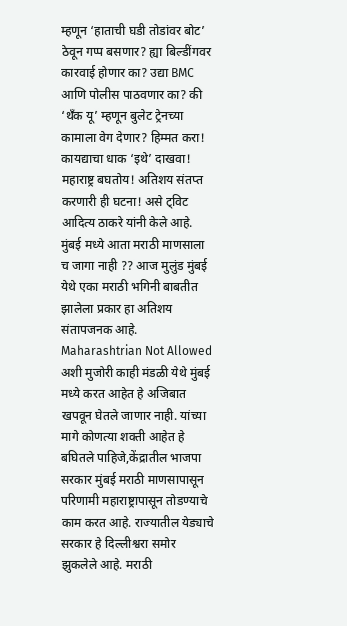म्हणून ‘हाताची घडी तोडांवर बोट’ ठेवून गप्प बसणार? ह्या बिल्डींगवर कारवाई होणार का? उद्या BMC आणि पोलीस पाठवणार का? की ‘थॅंक यू’ म्हणून बुलेट ट्रेनच्या कामाला वेग देणार? हिम्मत करा! कायद्याचा धाक ‘इथे’ दाखवा! महाराष्ट्र बघतोय! अतिशय संतप्त करणारी ही घटना! असे ट्विट आदित्य ठाकरे यांनी केले आहे.
मुंबई मध्ये आता मराठी माणसाला च जागा नाही ?? आज मुलुंड मुंबई येथे एका मराठी भगिनी बाबतीत झालेला प्रकार हा अतिशय संतापजनक आहे. Maharashtrian Not Allowed अशी मुजोरी काही मंडळी येथे मुंबई मध्ये करत आहेत हे अजिबात खपवून घेतले जाणार नाही. यांच्या मागे कोणत्या शक्ती आहेत हे बघितले पाहिजे,केंद्रातील भाजपा सरकार मुंबई मराठी माणसापासून परिणामी महाराष्ट्रापासून तोडण्याचे काम करत आहे. राज्यातील येड्याचे सरकार हे दिल्लीश्वरा समोर झुकलेले आहे. मराठी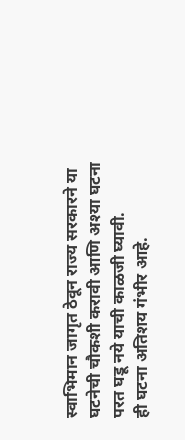स्वाभिमान जागृत ठेवून राज्य सरकारने या घटनेची चौकशी करावी आणि अश्या घटना परत घडू नये याची काळजी घ्यावी.
ही घटना अतिशय गंभीर आहे.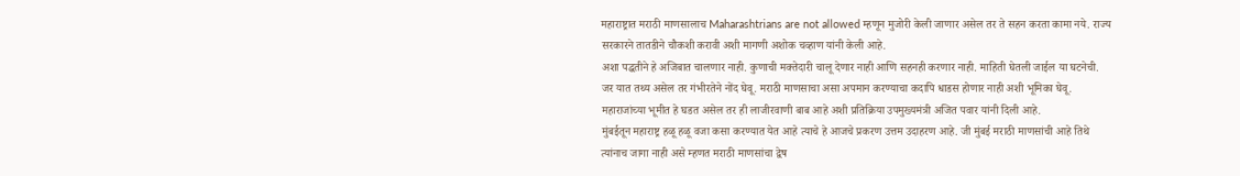महाराष्ट्रात मराठी माणसालाच Maharashtrians are not allowed म्हणून मुजोरी केली जाणार असेल तर ते सहन करता कामा नये. राज्य सरकारने तातडीने चौकशी करावी अशी मागणी अशोक चव्हाण यांनी केली आहे.
अशा पद्धतीने हे अजिबात चालणार नाही. कुणाची मक्तेदारी चालू देणार नाही आणि सहनही करणार नाही. माहिती घेतली जाईल या घटनेची. जर यात तथ्य असेल तर गंभीरतेने नोंद घेवू. मराठी माणसाचा असा अपमान करण्याचा कदापि धाडस होणार नाही अशी भूमिका घेवू. महाराजांच्या भूमीत हे घडत असेल तर ही लाजीरवाणी बाब आहे अशी प्रतिक्रिया उपमुख्यमंत्री अजित पवार यांनी दिली आहे.
मुंबईतून महाराष्ट्र हळू हळू वजा कसा करण्यात येत आहे त्याचे हे आजचे प्रकरण उत्तम उदाहरण आहे. जी मुंबई मराठी माणसांची आहे तिथे त्यांनाच जागा नाही असे म्हणत मराठी माणसांचा द्वेष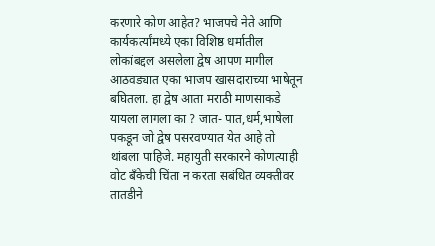करणारे कोण आहेत? भाजपचे नेते आणि कार्यकर्त्यांमध्ये एका विशिष्ठ धर्मातील लोकांबद्दल असलेला द्वेष आपण मागील आठवड्यात एका भाजप खासदाराच्या भाषेतून बघितला. हा द्वेष आता मराठी माणसाकडे यायला लागला का ? जात- पात,धर्म,भाषेला पकडून जो द्वेष पसरवण्यात येत आहे तो थांबला पाहिजे. महायुती सरकारने कोणत्याही वोट बँकेची चिंता न करता सबंधित व्यक्तीवर तातडीने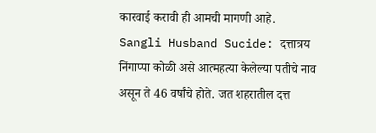कारवाई करावी ही आमची मागणी आहे.
Sangli Husband Sucide: दत्तात्रय निंगाप्पा कोळी असे आत्महत्या केलेल्या पतीचे नाव असून ते 46 वर्षांचे होते. जत शहरातील दत्त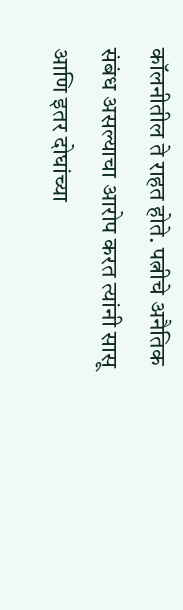कॉलनीतील ते राहत होते. पत्नीचे अनैतिक संबंध असल्याचा आरोप करत त्यांनी सासू आणि इतर दोघांच्या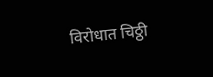विरोधात चिठ्ठी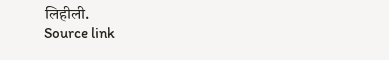लिहीली.
Source link